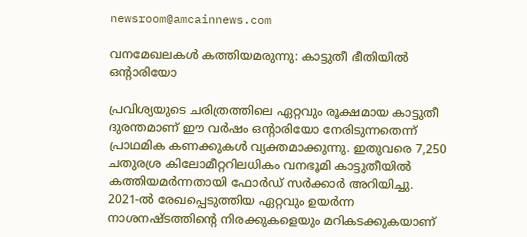newsroom@amcainnews.com

വനമേഖലകൾ കത്തിയമരുന്നു: കാട്ടുതീ ഭീതിയിൽ ഒൻ്റാരിയോ

പ്രവിശ്യയുടെ ചരിത്രത്തിലെ ഏറ്റവും രൂക്ഷമായ കാട്ടുതീ ദുരന്തമാണ് ഈ വർഷം ഒൻ്റാരിയോ നേരിടുന്നതെന്ന് പ്രാഥമിക കണക്കുകൾ വ്യക്തമാക്കുന്നു. ഇതുവരെ 7,250 ചതുരശ്ര കിലോമീറ്ററിലധികം വനഭൂമി കാട്ടുതീയിൽ കത്തിയമർന്നതായി ഫോർഡ് സർക്കാർ അറിയിച്ചു. 2021-ൽ രേഖപ്പെടുത്തിയ ഏറ്റവും ഉയർന്ന നാശനഷ്ടത്തിൻ്റെ നിരക്കുകളെയും മറികടക്കുകയാണ്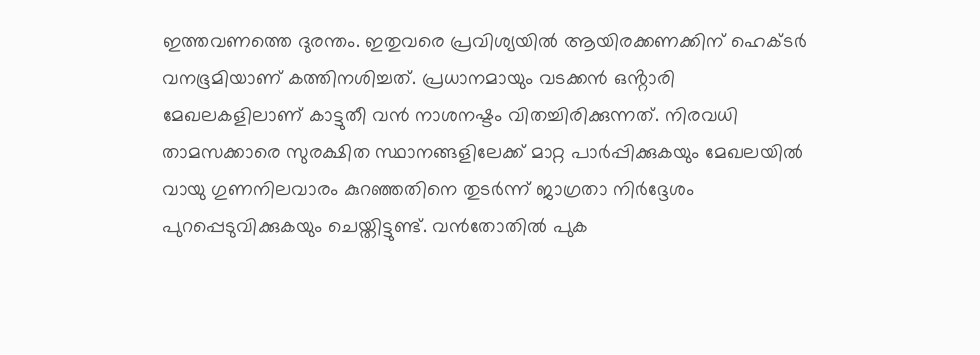ഇത്തവണത്തെ ദുരന്തം. ഇതുവരെ പ്രവിശ്യയിൽ ആയിരക്കണക്കിന് ഹെക്ടർ വനഭൂമിയാണ് കത്തിനശിച്ചത്. പ്രധാനമായും വടക്കൻ ഒൻ്റാരി മേഖലകളിലാണ് കാട്ടുതീ വൻ നാശനഷ്ടം വിതച്ചിരിക്കുന്നത്. നിരവധി താമസക്കാരെ സുരക്ഷിത സ്ഥാനങ്ങളിലേക്ക് മാറ്റ പാർപ്പിക്കുകയും മേഖലയിൽ വായു ഗുണനിലവാരം കുറഞ്ഞതിനെ തുടർന്ന് ജാഗ്രതാ നിർദ്ദേശം പുറപ്പെടുവിക്കുകയും ചെയ്തിട്ടുണ്ട്. വൻതോതിൽ പുക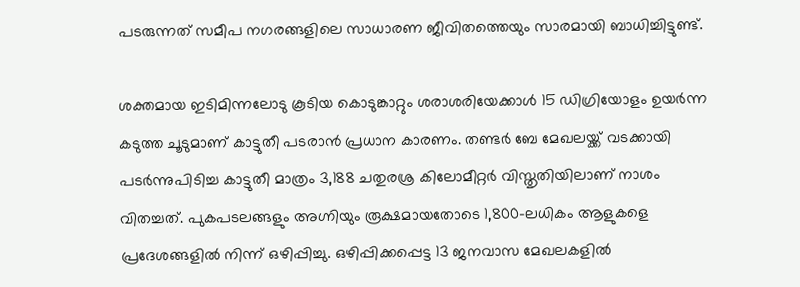പടരുന്നത് സമീപ നഗരങ്ങളിലെ സാധാരണ ജീവിതത്തെയും സാരമായി ബാധിച്ചിട്ടുണ്ട്.

ശക്തമായ ഇടിമിന്നലോടു കൂടിയ കൊടുങ്കാറ്റും ശരാശരിയേക്കാൾ 15 ഡിഗ്രിയോളം ഉയർന്ന കടുത്ത ചൂടുമാണ് കാട്ടുതീ പടരാൻ പ്രധാന കാരണം. തണ്ടർ ബേ മേഖലയ്ക്ക് വടക്കായി പടർന്നുപിടിച്ച കാട്ടുതീ മാത്രം 3,188 ചതുരശ്ര കിലോമീറ്റർ വിസ്തൃതിയിലാണ് നാശം വിതച്ചത്. പുകപടലങ്ങളും അഗ്നിയും രൂക്ഷമായതോടെ 1,800-ലധികം ആളുകളെ പ്രദേശങ്ങളിൽ നിന്ന് ഒഴിപ്പിച്ചു. ഒഴിപ്പിക്കപ്പെട്ട 13 ജനവാസ മേഖലകളിൽ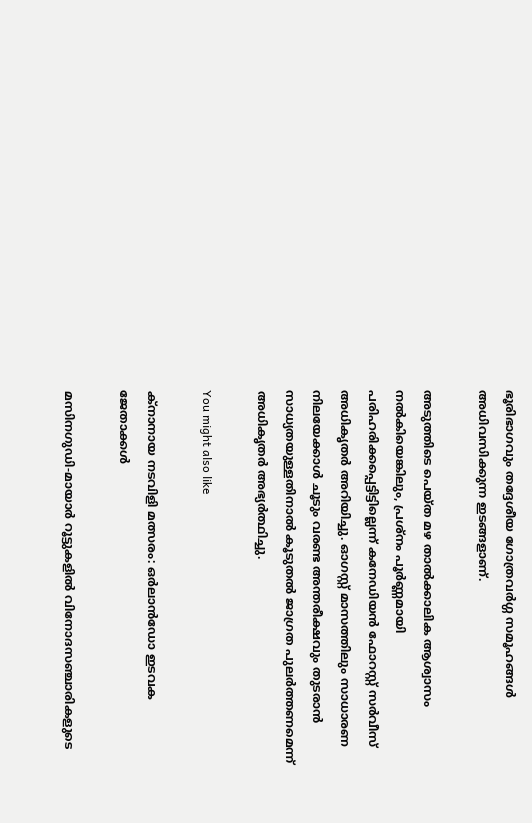ഭൂരിഭാഗവും തദ്ദേശീയ ഗോത്രവർഗ്ഗ സമൂഹങ്ങൾ അധിവസിക്കുന്ന ഇടങ്ങളാണ്.

അടുത്തിടെ പെയ്ത മഴ താൽക്കാലിക ആശ്വാസം നൽകിയെങ്കിലും, പ്രശ്നം പൂർണ്ണമായി പരിഹരിക്കപ്പെട്ടിട്ടില്ലെന്ന് കനേഡിയൻ ഫോറസ്റ്റ് സർവീസ് അധികൃതർ അറിയിച്ചു. ഓഗസ്റ്റ് മാസത്തിലും സാധാരണ നിലയേക്കാൾ ചൂടും വരണ്ട അന്തരീക്ഷവും തുടരാൻ സാധ്യതയുള്ളതിനാൽ കൂടുതൽ ജാഗ്രത പുലർത്തണമെന്ന് അധികൃതർ അഭ്യർത്ഥിച്ചു.

You might also like

ക്നാനായ നടവിളി മത്സരം: ഒർലാൻഡോ ഇടവക ജേതാക്കള്‍

മസിനഗുഡി-മായാർ റൂട്ടുകളിൽ വിനോദസഞ്ചാരികളുടെ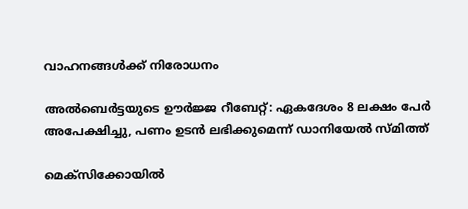വാഹനങ്ങൾക്ക് നിരോധനം

അൽബെർട്ടയുടെ ഊർജ്ജ റീബേറ്റ്: ഏകദേശം 8 ലക്ഷം പേർ അപേക്ഷിച്ചു, പണം ഉടൻ ലഭിക്കുമെന്ന് ഡാനിയേൽ സ്മിത്ത്

മെക്സിക്കോയിൽ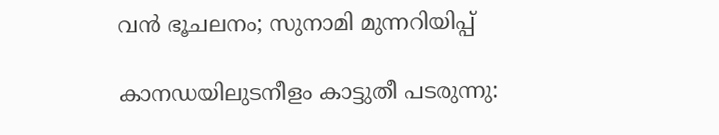വൻ ഭൂചലനം; സുനാമി മുന്നറിയിപ്പ്

കാനഡയിലുടനീളം കാട്ടുതീ പടരുന്നു: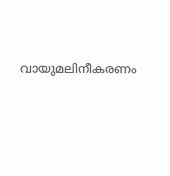വായുമലിനീകരണം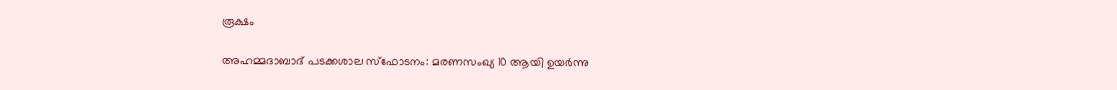രൂക്ഷം

അഹമ്മദാബാദ് പടക്കശാല സ്ഫോടനം: മരണസംഖ്യ 10 ആയി ഉയർന്നു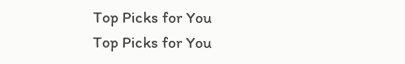Top Picks for You
Top Picks for You